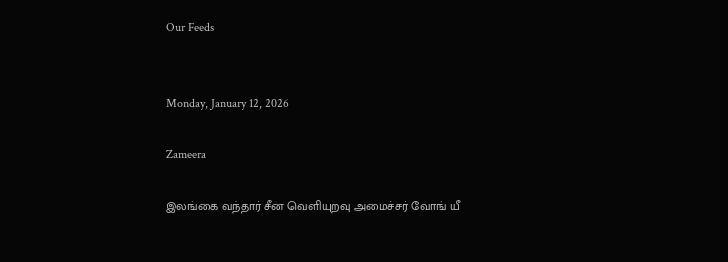Our Feeds


Monday, January 12, 2026

Zameera

இலங்கை வந்தார் சீன வெளியுறவு அமைச்சர் வோங் யீ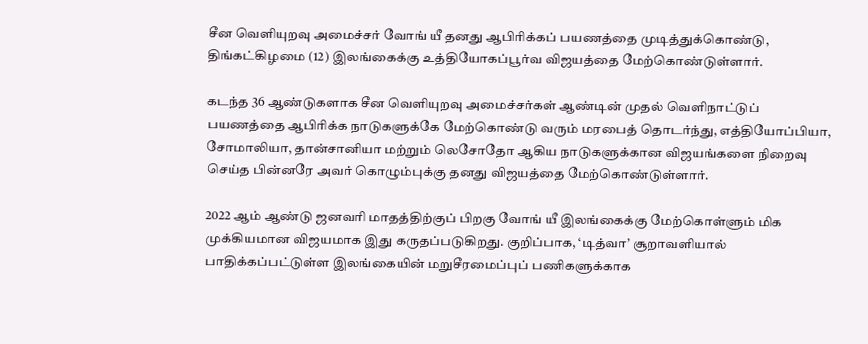சீன வெளியுறவு அமைச்சர் வோங் யீ தனது ஆபிரிக்கப் பயணத்தை முடித்துக்கொண்டு, திங்கட்கிழமை (12) இலங்கைக்கு உத்தியோகப்பூர்வ விஜயத்தை மேற்கொண்டுள்ளார்.

கடந்த 36 ஆண்டுகளாக சீன வெளியுறவு அமைச்சர்கள் ஆண்டின் முதல் வெளிநாட்டுப் பயணத்தை ஆபிரிக்க நாடுகளுக்கே மேற்கொண்டு வரும் மரபைத் தொடர்ந்து, எத்தியோப்பியா, சோமாலியா, தான்சானியா மற்றும் லெசோதோ ஆகிய நாடுகளுக்கான விஜயங்களை நிறைவு செய்த பின்னரே அவர் கொழும்புக்கு தனது விஜயத்தை மேற்கொண்டுள்ளார்.

2022 ஆம் ஆண்டு ஜனவரி மாதத்திற்குப் பிறகு வோங் யீ இலங்கைக்கு மேற்கொள்ளும் மிக முக்கியமான விஜயமாக இது கருதப்படுகிறது. குறிப்பாக, ‘டித்வா’ சூறாவளியால் பாதிக்கப்பட்டுள்ள இலங்கையின் மறுசீரமைப்புப் பணிகளுக்காக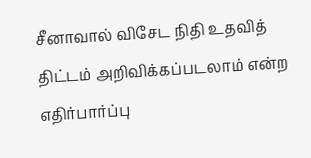சீனாவால் விசேட நிதி உதவித் திட்டம் அறிவிக்கப்படலாம் என்ற எதிர்பார்ப்பு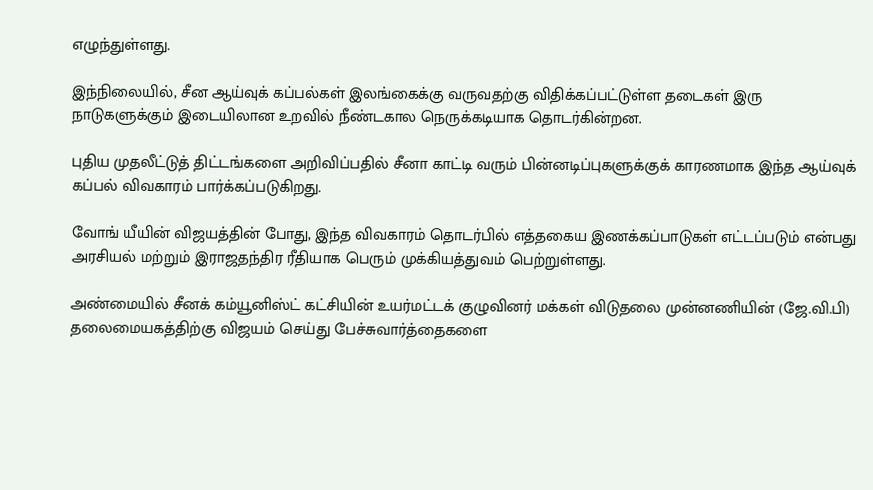எழுந்துள்ளது.

இந்நிலையில், சீன ஆய்வுக் கப்பல்கள் இலங்கைக்கு வருவதற்கு விதிக்கப்பட்டுள்ள தடைகள் இரு நாடுகளுக்கும் இடையிலான உறவில் நீண்டகால நெருக்கடியாக தொடர்கின்றன.

புதிய முதலீட்டுத் திட்டங்களை அறிவிப்பதில் சீனா காட்டி வரும் பின்னடிப்புகளுக்குக் காரணமாக இந்த ஆய்வுக் கப்பல் விவகாரம் பார்க்கப்படுகிறது.

வோங் யீயின் விஜயத்தின் போது, இந்த விவகாரம் தொடர்பில் எத்தகைய இணக்கப்பாடுகள் எட்டப்படும் என்பது அரசியல் மற்றும் இராஜதந்திர ரீதியாக பெரும் முக்கியத்துவம் பெற்றுள்ளது.

அண்மையில் சீனக் கம்யூனிஸ்ட் கட்சியின் உயர்மட்டக் குழுவினர் மக்கள் விடுதலை முன்னணியின் (ஜே.வி.பி) தலைமையகத்திற்கு விஜயம் செய்து பேச்சுவார்த்தைகளை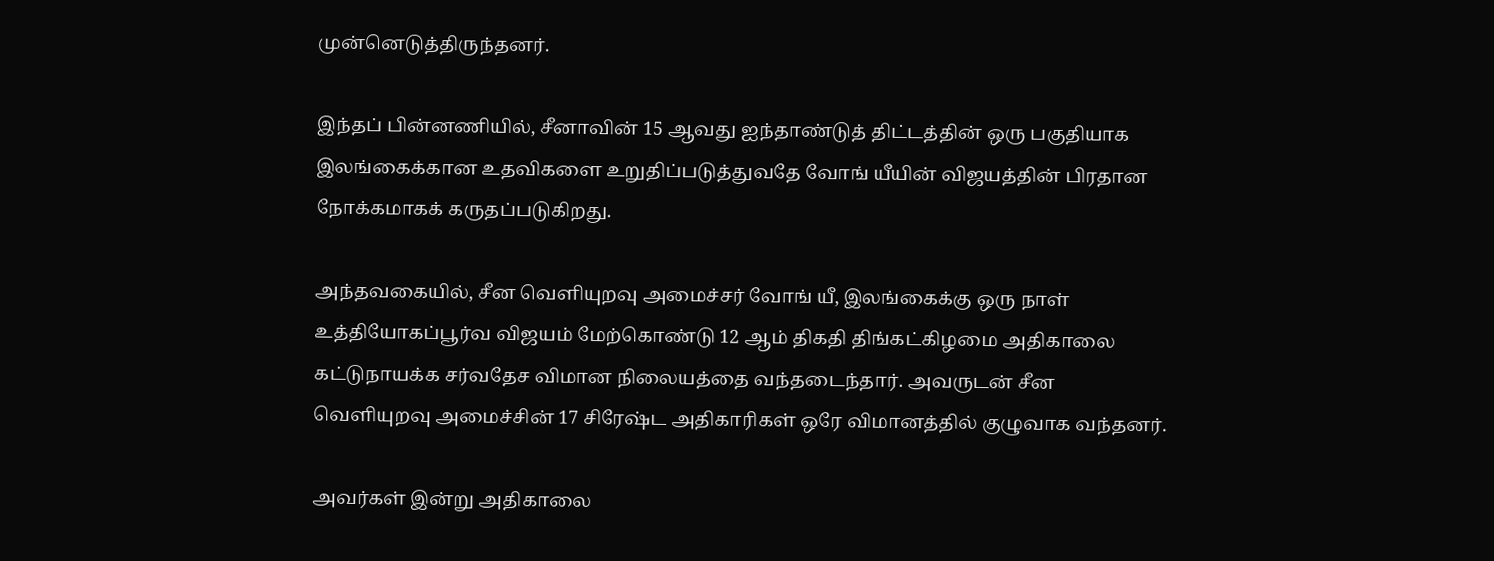முன்னெடுத்திருந்தனர்.

இந்தப் பின்னணியில், சீனாவின் 15 ஆவது ஐந்தாண்டுத் திட்டத்தின் ஒரு பகுதியாக இலங்கைக்கான உதவிகளை உறுதிப்படுத்துவதே வோங் யீயின் விஜயத்தின் பிரதான நோக்கமாகக் கருதப்படுகிறது.

அந்தவகையில், சீன வெளியுறவு அமைச்சர் வோங் யீ, இலங்கைக்கு ஒரு நாள் உத்தியோகப்பூர்வ விஜயம் மேற்கொண்டு 12 ஆம் திகதி திங்கட்கிழமை அதிகாலை கட்டுநாயக்க சர்வதேச விமான நிலையத்தை வந்தடைந்தார். அவருடன் சீன வெளியுறவு அமைச்சின் 17 சிரேஷ்ட அதிகாரிகள் ஒரே விமானத்தில் குழுவாக வந்தனர்.

அவர்கள் இன்று அதிகாலை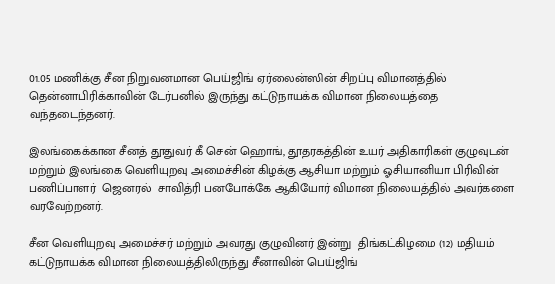01.05 மணிக்கு சீன நிறுவனமான பெய்ஜிங் ஏர்லைன்ஸின் சிறப்பு விமானத்தில் தென்னாபிரிக்காவின் டேர்பனில் இருந்து கட்டுநாயக்க விமான நிலையத்தை வந்தடைந்தனர்.

இலங்கைக்கான சீனத் தூதுவர் கீ சென் ஹொங், தூதரகத்தின் உயர் அதிகாரிகள் குழுவுடன் மற்றும் இலங்கை வெளியுறவு அமைச்சின் கிழக்கு ஆசியா மற்றும் ஓசியானியா பிரிவின் பணிப்பாளர்  ஜெனரல்  சாவித்ரி பனபோக்கே ஆகியோர் விமான நிலையத்தில் அவர்களை வரவேற்றனர்.

சீன வெளியுறவு அமைச்சர் மற்றும் அவரது குழுவினர் இன்று  திங்கட்கிழமை (12) மதியம் கட்டுநாயக்க விமான நிலையத்திலிருந்து சீனாவின் பெய்ஜிங்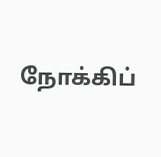நோக்கிப்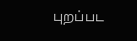புறப்பட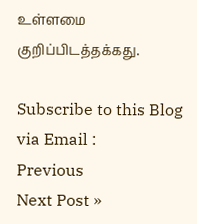உள்ளமை குறிப்பிடத்தக்கது.

Subscribe to this Blog via Email :
Previous
Next Post »